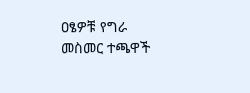ዐፄዎቹ የግራ መስመር ተጫዋች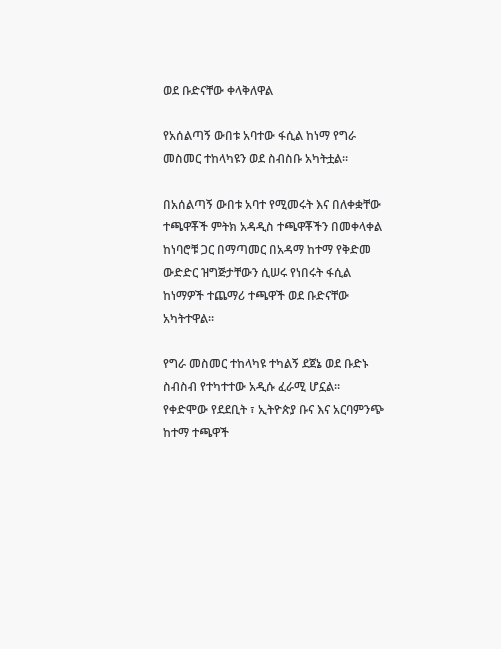ወደ ቡድናቸው ቀላቅለዋል

የአሰልጣኝ ውበቱ አባተው ፋሲል ከነማ የግራ መስመር ተከላካዩን ወደ ስብስቡ አካትቷል።

በአሰልጣኝ ውበቱ አባተ የሚመሩት እና በለቀቋቸው ተጫዋቾች ምትክ አዳዲስ ተጫዋቾችን በመቀላቀል ከነባሮቹ ጋር በማጣመር በአዳማ ከተማ የቅድመ ውድድር ዝግጅታቸውን ሲሠሩ የነበሩት ፋሲል ከነማዎች ተጨማሪ ተጫዋች ወደ ቡድናቸው አካትተዋል።

የግራ መስመር ተከላካዩ ተካልኝ ደጀኔ ወደ ቡድኑ ስብስብ የተካተተው አዲሱ ፈራሚ ሆኗል። የቀድሞው የደደቢት ፣ ኢትዮጵያ ቡና እና አርባምንጭ ከተማ ተጫዋች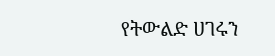የትውልድ ሀገሩን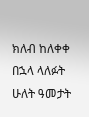ክለብ ከለቀቀ በኋላ ላለፉት ሁለት ዓመታት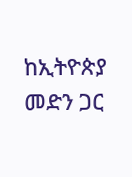ከኢትዮጵያ መድን ጋር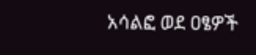አሳልፎ ወደ ዐፄዎች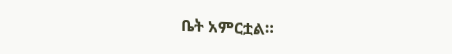ቤት አምርቷል።